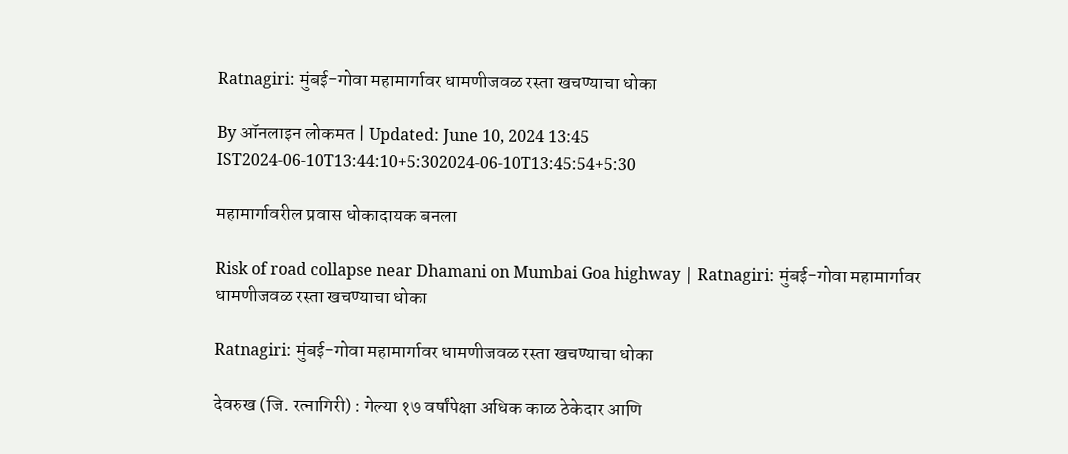Ratnagiri: मुंबई-गोवा महामार्गावर धामणीजवळ रस्ता खचण्याचा धोका

By ऑनलाइन लोकमत | Updated: June 10, 2024 13:45 IST2024-06-10T13:44:10+5:302024-06-10T13:45:54+5:30

महामार्गावरील प्रवास धोकादायक बनला

Risk of road collapse near Dhamani on Mumbai Goa highway | Ratnagiri: मुंबई-गोवा महामार्गावर धामणीजवळ रस्ता खचण्याचा धोका

Ratnagiri: मुंबई-गोवा महामार्गावर धामणीजवळ रस्ता खचण्याचा धोका

देवरुख (जि. रत्नागिरी) : गेल्या १७ वर्षांपेक्षा अधिक काळ ठेकेदार आणि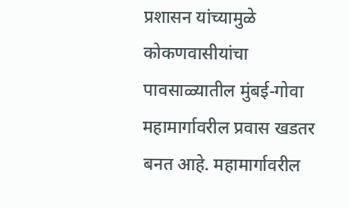प्रशासन यांच्यामुळे कोकणवासीयांचा पावसाळ्यातील मुंबई-गोवा महामार्गावरील प्रवास खडतर बनत आहे. महामार्गावरील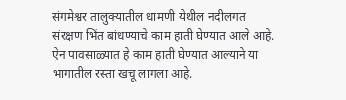संगमेश्वर तालुक्यातील धामणी येथील नदीलगत संरक्षण भिंत बांधण्याचे काम हाती घेण्यात आले आहे. ऐन पावसाळ्यात हे काम हाती घेण्यात आल्याने या भागातील रस्ता खचू लागला आहे.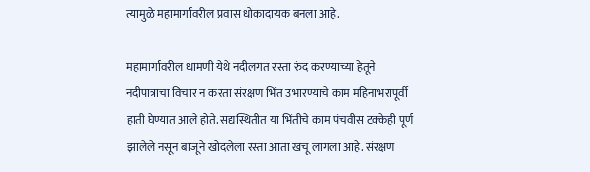त्यामुळे महामार्गावरील प्रवास धोकादायक बनला आहे.

महामार्गावरील धामणी येथे नदीलगत रस्ता रुंद करण्याच्या हेतूने नदीपात्राचा विचार न करता संरक्षण भिंत उभारण्याचे काम महिनाभरापूर्वी हाती घेण्यात आले होते. सद्यस्थितीत या भिंतीचे काम पंचवीस टक्केही पूर्ण झालेले नसून बाजूने खोदलेला रस्ता आता खचू लागला आहे. संरक्षण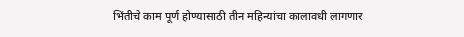भिंतीचे काम पूर्ण होण्यासाठी तीन महिन्यांचा कालावधी लागणार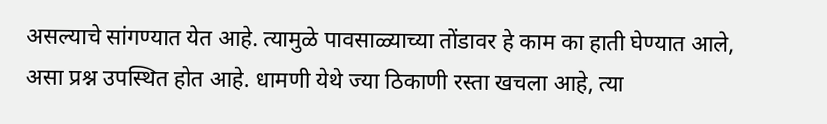असल्याचे सांगण्यात येत आहे. त्यामुळे पावसाळ्याच्या तोंडावर हे काम का हाती घेण्यात आले, असा प्रश्न उपस्थित होत आहे. धामणी येथे ज्या ठिकाणी रस्ता खचला आहे, त्या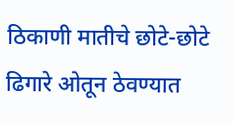ठिकाणी मातीचे छोटे-छोटे ढिगारे ओतून ठेवण्यात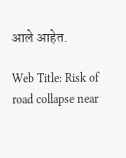आले आहेत.

Web Title: Risk of road collapse near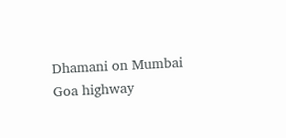Dhamani on Mumbai Goa highway